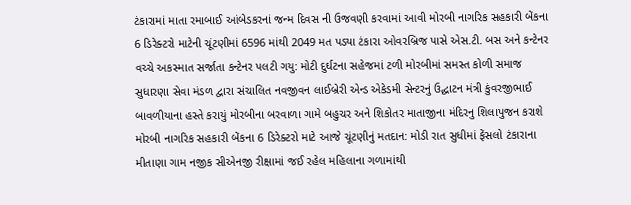ટંકારામાં માતા રમાબાઈ આંબેડકરનાં જન્મ દિવસ ની ઉજવણી કરવામાં આવી મોરબી નાગરિક સહકારી બેંકના 6 ડિરેક્ટરો માટેની ચૂંટણીમાં 6596 માંથી 2049 મત પડ્યા ટંકારા ઓવરબ્રિજ પાસે એસ.ટી. બસ અને કન્ટેનર વચ્ચે અકસ્માત સર્જાતા કન્ટેનર પલટી ગયુ: મોટી દુર્ઘટના સહેજમાં ટળી મોરબીમાં સમસ્ત કોળી સમાજ સુધારણા સેવા મંડળ દ્વારા સંચાલિત નવજીવન લાઈબ્રેરી એન્ડ એકેડમી સેન્ટરનું ઉદ્ઘાટન મંત્રી કુંવરજીભાઈ બાવળીયાના હસ્તે કરાયું મોરબીના બરવાળા ગામે બહુચર અને શિકોતર માતાજીના મંદિરનુ શિલાપુજન કરાશે મોરબી નાગરિક સહકારી બેંકના 6 ડિરેક્ટરો માટે આજે ચૂંટણીનું મતદાન: મોડી રાત સુધીમાં ફેંસલો ટંકારાના મીતાણા ગામ નજીક સીએનજી રીક્ષામાં જઈ રહેલ મહિલાના ગળામાંથી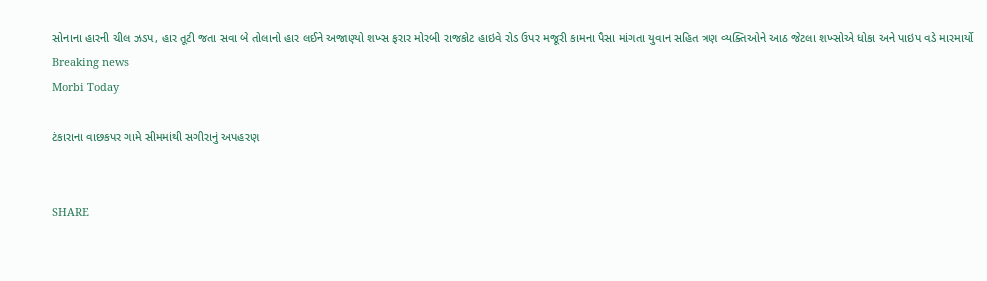સોનાના હારની ચીલ ઝડપ, હાર તૂટી જતા સવા બે તોલાનો હાર લઈને અજાણ્યો શખ્સ ફરાર મોરબી રાજકોટ હાઇવે રોડ ઉપર મજૂરી કામના પૈસા માંગતા યુવાન સહિત ત્રણ વ્યક્તિઓને આઠ જેટલા શખ્સોએ ધોકા અને પાઇપ વડે મારમાર્યો
Breaking news
Morbi Today

ટંકારાના વાછકપર ગામે સીમમાંથી સગીરાનું અપહરણ


SHARE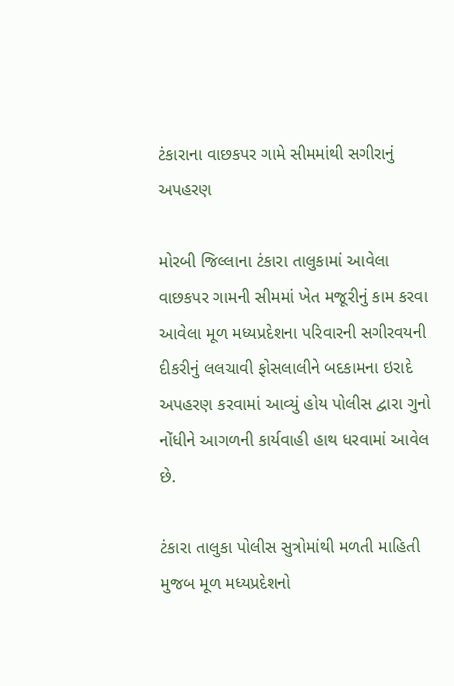ટંકારાના વાછકપર ગામે સીમમાંથી સગીરાનું અપહરણ

મોરબી જિલ્લાના ટંકારા તાલુકામાં આવેલા વાછકપર ગામની સીમમાં ખેત મજૂરીનું કામ કરવા આવેલા મૂળ મધ્યપ્રદેશના પરિવારની સગીરવયની દીકરીનું લલચાવી ફોસલાલીને બદકામના ઇરાદે અપહરણ કરવામાં આવ્યું હોય પોલીસ દ્વારા ગુનો નોંધીને આગળની કાર્યવાહી હાથ ધરવામાં આવેલ છે.

ટંકારા તાલુકા પોલીસ સુત્રોમાંથી મળતી માહિતી મુજબ મૂળ મધ્યપ્રદેશનો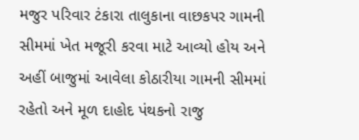મજુર પરિવાર ટંકારા તાલુકાના વાછકપર ગામની સીમમાં ખેત મજૂરી કરવા માટે આવ્યો હોય અને અહીં બાજુમાં આવેલા કોઠારીયા ગામની સીમમાં રહેતો અને મૂળ દાહોદ પંથકનો રાજુ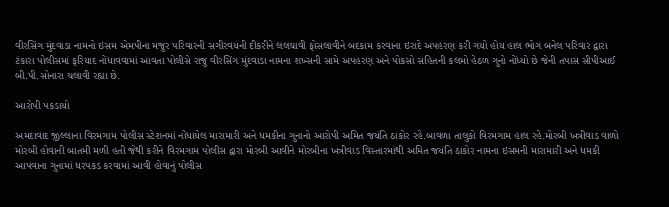વીરસિંગ મુંદવાડા નામનો ઇસમ એમપીના મજુર પરિવારની સગીરવયની દીકરીને લલચાવી ફોસલાવીને બદકામ કરવાના ઇરાદે અપહરણ કરી ગયો હોય હાલ ભોગ બનેલ પરિવાર દ્વારા ટંકારા પોલીસમાં ફરિયાદ નોંધાવવામાં આવતા પોલીસે રાજુ વીરસિંગ મુંદવાડા નામના શખ્સની સામે અપહરણ અને પોકસો સહિતની કલમો હેઠળ ગુનો નોંધ્યો છે જેની તપાસ સીપીઆઈ બી.પી.સોનારા ચલાવી રહ્યા છે.

આરોપી પકડાયો

અમદાવાદ જીલ્લાના વિરમગામ પોલીસ સ્ટેશનમાં નોંધાયેલ મારામારી અને ધમકીના ગુનાનો આરોપી અમિત જયંતિ ઠાકોર રહે.બાવળા તાલુકો વિરમગામ હાલ રહે.મોરબી ખત્રીવાડ વાળો મોરબી હોવાની બાતમી મળી હતી જેથી કરીને વિરમગામ પોલીસ દ્વારા મોરબી આવીને મોરબીના ખત્રીવાડ વિસ્તારમાંથી અમિત જયંતિ ઠાકોર નામના ઇસમની મારામારી અને ધમકી આપવાના ગુનામાં ધરપકડ કરવામાં આવી હોવાનું પોલીસ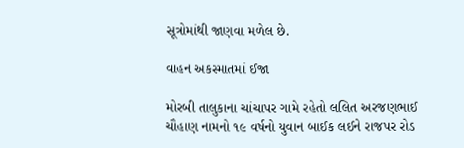સૂત્રોમાંથી જાણવા મળેલ છે.

વાહન અકસ્માતમાં ઈજા

મોરબી તાલુકાના ચાંચાપર ગામે રહેતો લલિત અરજણભાઈ ચૌહાણ નામનો ૧૯ વર્ષનો યુવાન બાઈક લઈને રાજપર રોડ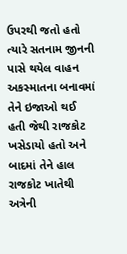ઉપરથી જતો હતો ત્યારે સતનામ જીનની પાસે થયેલ વાહન અકસ્માતના બનાવમાં તેને ઇજાઓ થઈ હતી જેથી રાજકોટ ખસેડાયો હતો અને બાદમાં તેને હાલ રાજકોટ ખાતેથી અત્રેની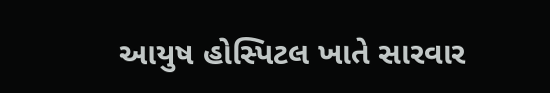આયુષ હોસ્પિટલ ખાતે સારવાર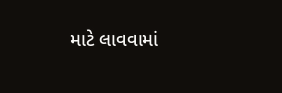માટે લાવવામાં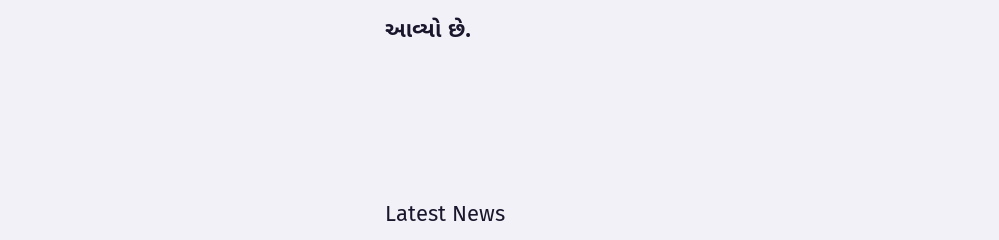આવ્યો છે.






Latest News